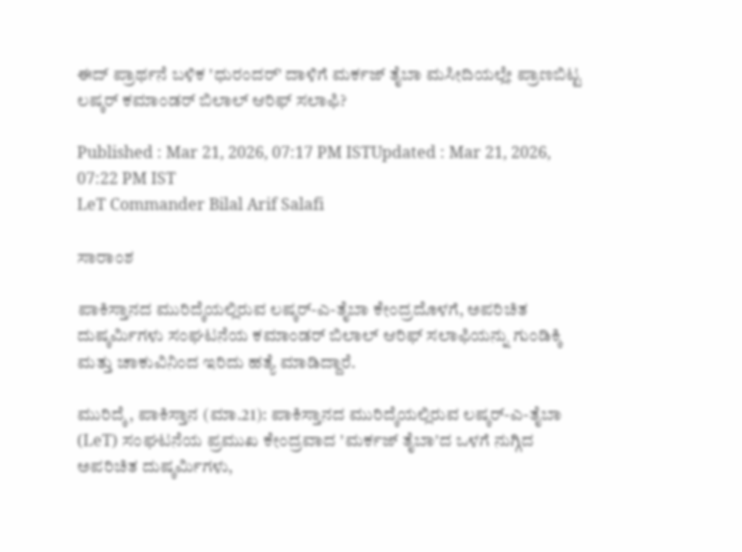ಈದ್‌ ಪ್ರಾರ್ಥನೆ ಬಳಿಕ 'ಧುರಂದರ್‌' ದಾಳಿಗೆ ಮರ್ಕಜ್ ತೈಬಾ ಮಸೀದಿಯಲ್ಲೇ ಪ್ರಾಣಬಿಟ್ಟ ಲಷ್ಕರ್‌ ಕಮಾಂಡರ್‌ ಬಿಲಾಲ್‌ ಆರಿಫ್‌ ಸಲಾಫಿ?

Published : Mar 21, 2026, 07:17 PM ISTUpdated : Mar 21, 2026, 07:22 PM IST
LeT Commander Bilal Arif Salafi

ಸಾರಾಂಶ

ಪಾಕಿಸ್ತಾನದ ಮುರಿದ್ಕೆಯಲ್ಲಿರುವ ಲಷ್ಕರ್-ಎ-ತೈಬಾ ಕೇಂದ್ರದೊಳಗೆ, ಅಪರಿಚಿತ ದುಷ್ಕರ್ಮಿಗಳು ಸಂಘಟನೆಯ ಕಮಾಂಡರ್ ಬಿಲಾಲ್ ಆರಿಫ್ ಸಲಾಫಿಯನ್ನು ಗುಂಡಿಕ್ಕಿ ಮತ್ತು ಚಾಕುವಿನಿಂದ ಇರಿದು ಹತ್ಯೆ ಮಾಡಿದ್ದಾರೆ.

ಮುರಿದ್ಕೆ, ಪಾಕಿಸ್ತಾನ (ಮಾ.21): ಪಾಕಿಸ್ತಾನದ ಮುರಿದ್ಕೆಯಲ್ಲಿರುವ ಲಷ್ಕರ್-ಎ-ತೈಬಾ (LeT) ಸಂಘಟನೆಯ ಪ್ರಮುಖ ಕೇಂದ್ರವಾದ 'ಮರ್ಕಜ್ ತೈಬಾ'ದ ಒಳಗೆ ನುಗ್ಗಿದ ಅಪರಿಚಿತ ದುಷ್ಕರ್ಮಿಗಳು,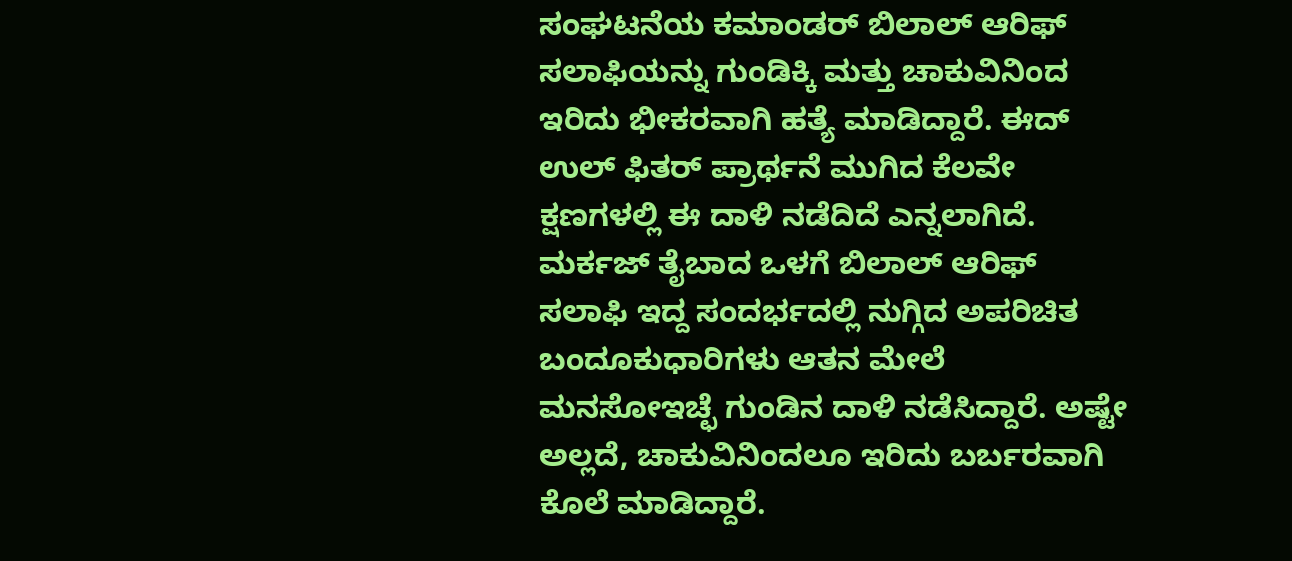ಸಂಘಟನೆಯ ಕಮಾಂಡರ್ ಬಿಲಾಲ್ ಆರಿಫ್ ಸಲಾಫಿಯನ್ನು ಗುಂಡಿಕ್ಕಿ ಮತ್ತು ಚಾಕುವಿನಿಂದ ಇರಿದು ಭೀಕರವಾಗಿ ಹತ್ಯೆ ಮಾಡಿದ್ದಾರೆ. ಈದ್ ಉಲ್ ಫಿತರ್ ಪ್ರಾರ್ಥನೆ ಮುಗಿದ ಕೆಲವೇ ಕ್ಷಣಗಳಲ್ಲಿ ಈ ದಾಳಿ ನಡೆದಿದೆ ಎನ್ನಲಾಗಿದೆ. ಮರ್ಕಜ್ ತೈಬಾದ ಒಳಗೆ ಬಿಲಾಲ್ ಆರಿಫ್ ಸಲಾಫಿ ಇದ್ದ ಸಂದರ್ಭದಲ್ಲಿ ನುಗ್ಗಿದ ಅಪರಿಚಿತ ಬಂದೂಕುಧಾರಿಗಳು ಆತನ ಮೇಲೆ ಮನಸೋಇಚ್ಛೆ ಗುಂಡಿನ ದಾಳಿ ನಡೆಸಿದ್ದಾರೆ. ಅಷ್ಟೇ ಅಲ್ಲದೆ, ಚಾಕುವಿನಿಂದಲೂ ಇರಿದು ಬರ್ಬರವಾಗಿ ಕೊಲೆ ಮಾಡಿದ್ದಾರೆ.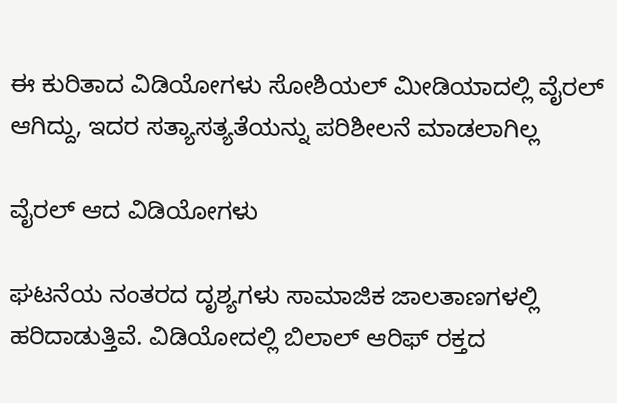ಈ ಕುರಿತಾದ ವಿಡಿಯೋಗಳು ಸೋಶಿಯಲ್‌ ಮೀಡಿಯಾದಲ್ಲಿ ವೈರಲ್‌ ಆಗಿದ್ದು, ಇದರ ಸತ್ಯಾಸತ್ಯತೆಯನ್ನು ಪರಿಶೀಲನೆ ಮಾಡಲಾಗಿಲ್ಲ

ವೈರಲ್ ಆದ ವಿಡಿಯೋಗಳು

ಘಟನೆಯ ನಂತರದ ದೃಶ್ಯಗಳು ಸಾಮಾಜಿಕ ಜಾಲತಾಣಗಳಲ್ಲಿ ಹರಿದಾಡುತ್ತಿವೆ. ವಿಡಿಯೋದಲ್ಲಿ ಬಿಲಾಲ್ ಆರಿಫ್ ರಕ್ತದ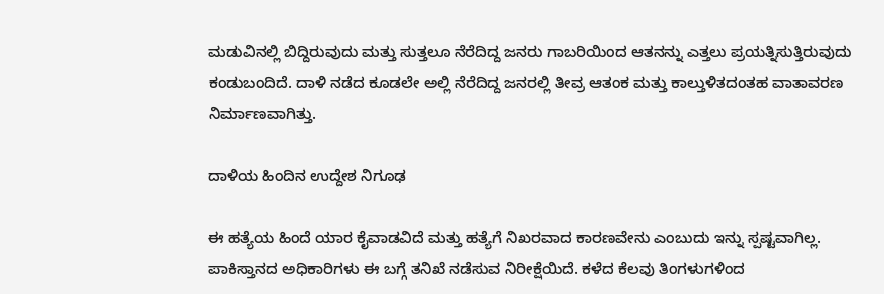ಮಡುವಿನಲ್ಲಿ ಬಿದ್ದಿರುವುದು ಮತ್ತು ಸುತ್ತಲೂ ನೆರೆದಿದ್ದ ಜನರು ಗಾಬರಿಯಿಂದ ಆತನನ್ನು ಎತ್ತಲು ಪ್ರಯತ್ನಿಸುತ್ತಿರುವುದು ಕಂಡುಬಂದಿದೆ. ದಾಳಿ ನಡೆದ ಕೂಡಲೇ ಅಲ್ಲಿ ನೆರೆದಿದ್ದ ಜನರಲ್ಲಿ ತೀವ್ರ ಆತಂಕ ಮತ್ತು ಕಾಲ್ತುಳಿತದಂತಹ ವಾತಾವರಣ ನಿರ್ಮಾಣವಾಗಿತ್ತು.

ದಾಳಿಯ ಹಿಂದಿನ ಉದ್ದೇಶ ನಿಗೂಢ

ಈ ಹತ್ಯೆಯ ಹಿಂದೆ ಯಾರ ಕೈವಾಡವಿದೆ ಮತ್ತು ಹತ್ಯೆಗೆ ನಿಖರವಾದ ಕಾರಣವೇನು ಎಂಬುದು ಇನ್ನು ಸ್ಪಷ್ಟವಾಗಿಲ್ಲ. ಪಾಕಿಸ್ತಾನದ ಅಧಿಕಾರಿಗಳು ಈ ಬಗ್ಗೆ ತನಿಖೆ ನಡೆಸುವ ನಿರೀಕ್ಷೆಯಿದೆ. ಕಳೆದ ಕೆಲವು ತಿಂಗಳುಗಳಿಂದ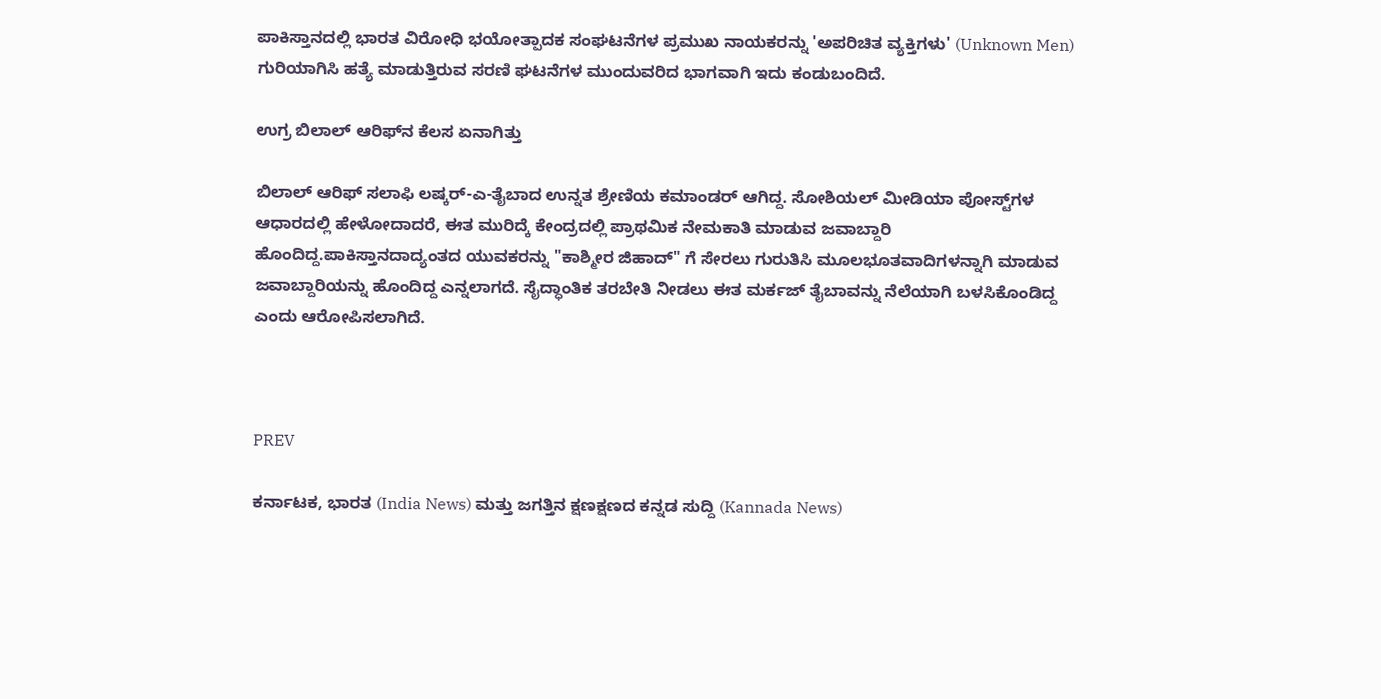ಪಾಕಿಸ್ತಾನದಲ್ಲಿ ಭಾರತ ವಿರೋಧಿ ಭಯೋತ್ಪಾದಕ ಸಂಘಟನೆಗಳ ಪ್ರಮುಖ ನಾಯಕರನ್ನು 'ಅಪರಿಚಿತ ವ್ಯಕ್ತಿಗಳು' (Unknown Men) ಗುರಿಯಾಗಿಸಿ ಹತ್ಯೆ ಮಾಡುತ್ತಿರುವ ಸರಣಿ ಘಟನೆಗಳ ಮುಂದುವರಿದ ಭಾಗವಾಗಿ ಇದು ಕಂಡುಬಂದಿದೆ.

ಉಗ್ರ ಬಿಲಾಲ್‌ ಆರಿಫ್‌ನ ಕೆಲಸ ಏನಾಗಿತ್ತು

ಬಿಲಾಲ್ ಆರಿಫ್ ಸಲಾಫಿ ಲಷ್ಕರ್-ಎ-ತೈಬಾದ ಉನ್ನತ ಶ್ರೇಣಿಯ ಕಮಾಂಡರ್ ಆಗಿದ್ದ. ಸೋಶಿಯಲ್‌ ಮೀಡಿಯಾ ಪೋಸ್ಟ್‌ಗಳ ಆಧಾರದಲ್ಲಿ ಹೇಳೋದಾದರೆ, ಈತ ಮುರಿದ್ಕೆ ಕೇಂದ್ರದಲ್ಲಿ ಪ್ರಾಥಮಿಕ ನೇಮಕಾತಿ ಮಾಡುವ ಜವಾಬ್ದಾರಿ ಹೊಂದಿದ್ದ.ಪಾಕಿಸ್ತಾನದಾದ್ಯಂತದ ಯುವಕರನ್ನು "ಕಾಶ್ಮೀರ ಜಿಹಾದ್" ಗೆ ಸೇರಲು ಗುರುತಿಸಿ ಮೂಲಭೂತವಾದಿಗಳನ್ನಾಗಿ ಮಾಡುವ ಜವಾಬ್ದಾರಿಯನ್ನು ಹೊಂದಿದ್ದ ಎನ್ನಲಾಗದೆ. ಸೈದ್ಧಾಂತಿಕ ತರಬೇತಿ ನೀಡಲು ಈತ ಮರ್ಕಜ್ ತೈಬಾವನ್ನು ನೆಲೆಯಾಗಿ ಬಳಸಿಕೊಂಡಿದ್ದ ಎಂದು ಆರೋಪಿಸಲಾಗಿದೆ.



PREV

ಕರ್ನಾಟಕ, ಭಾರತ (India News) ಮತ್ತು ಜಗತ್ತಿನ ಕ್ಷಣಕ್ಷಣದ ಕನ್ನಡ ಸುದ್ದಿ (Kannada News)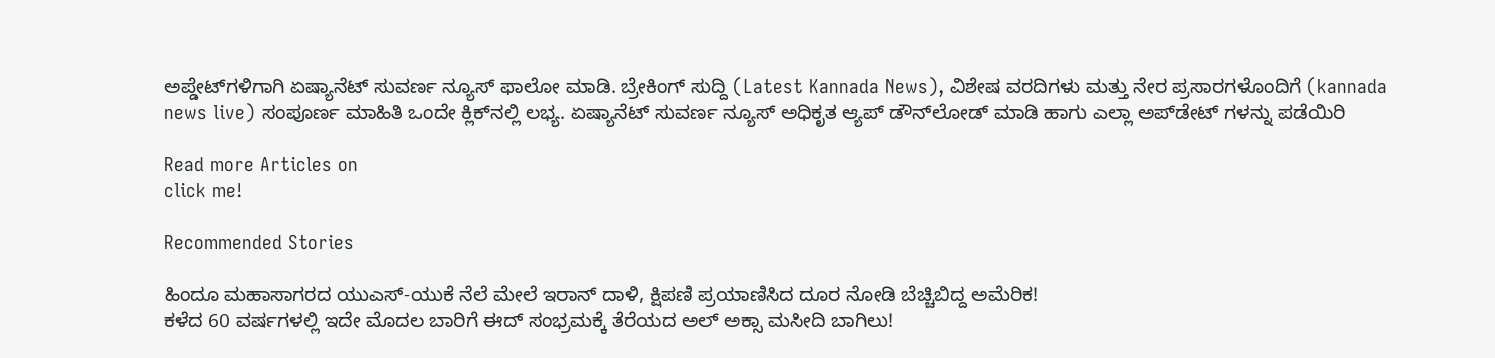ಅಪ್ಡೇಟ್‌ಗಳಿಗಾಗಿ ಏಷ್ಯಾನೆಟ್ ಸುವರ್ಣ ನ್ಯೂಸ್‌ ಫಾಲೋ ಮಾಡಿ. ಬ್ರೇಕಿಂಗ್ ಸುದ್ದಿ (Latest Kannada News), ವಿಶೇಷ ವರದಿಗಳು ಮತ್ತು ನೇರ ಪ್ರಸಾರಗಳೊಂದಿಗೆ (kannada news live) ಸಂಪೂರ್ಣ ಮಾಹಿತಿ ಒಂದೇ ಕ್ಲಿಕ್‌ನಲ್ಲಿ ಲಭ್ಯ. ಏಷ್ಯಾನೆಟ್ ಸುವರ್ಣ ನ್ಯೂಸ್ ಅಧಿಕೃತ ಆ್ಯಪ್ ಡೌನ್‌ಲೋಡ್ ಮಾಡಿ ಹಾಗು ಎಲ್ಲಾ ಅಪ್‌ಡೇಟ್ ಗಳನ್ನು ಪಡೆಯಿರಿ

Read more Articles on
click me!

Recommended Stories

ಹಿಂದೂ ಮಹಾಸಾಗರದ ಯುಎಸ್‌-ಯುಕೆ ನೆಲೆ ಮೇಲೆ ಇರಾನ್‌ ದಾಳಿ, ಕ್ಷಿಪಣಿ ಪ್ರಯಾಣಿಸಿದ ದೂರ ನೋಡಿ ಬೆಚ್ಚಿಬಿದ್ದ ಅಮೆರಿಕ!
ಕಳೆದ 60 ವರ್ಷಗಳಲ್ಲಿ ಇದೇ ಮೊದಲ ಬಾರಿಗೆ ಈದ್ ಸಂಭ್ರಮಕ್ಕೆ ತೆರೆಯದ ಅಲ್‌ ಅಕ್ಸಾ ಮಸೀದಿ ಬಾಗಿಲು!